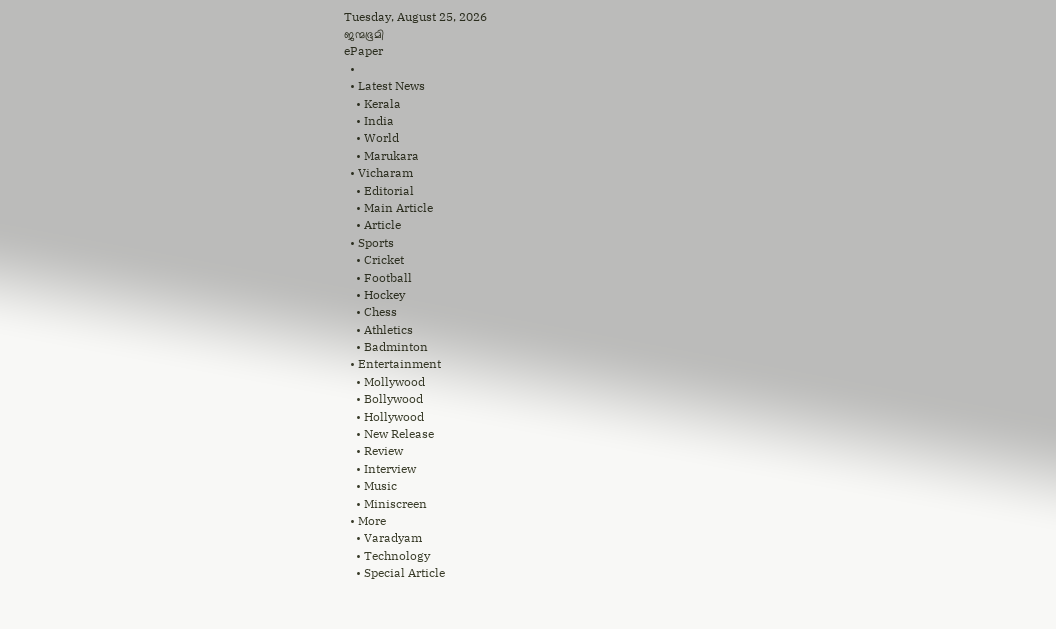Tuesday, August 25, 2026
ജന്മഭൂമി
ePaper
  •
  • Latest News
    • Kerala
    • India
    • World
    • Marukara
  • Vicharam
    • Editorial
    • Main Article
    • Article
  • Sports
    • Cricket
    • Football
    • Hockey
    • Chess
    • Athletics
    • Badminton
  • Entertainment
    • Mollywood
    • Bollywood
    • Hollywood
    • New Release
    • Review
    • Interview
    • Music
    • Miniscreen
  • More
    • Varadyam
    • Technology
    • Special Article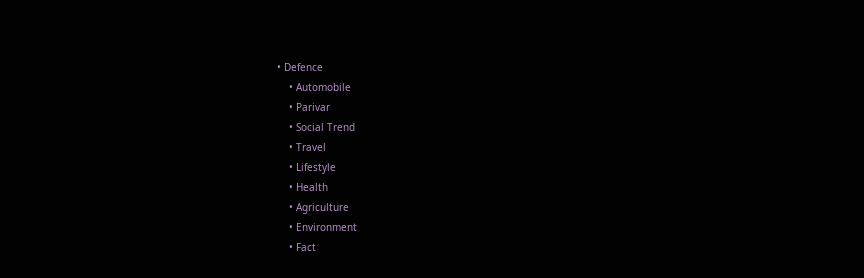• Defence
    • Automobile
    • Parivar
    • Social Trend
    • Travel
    • Lifestyle
    • Health
    • Agriculture
    • Environment
    • Fact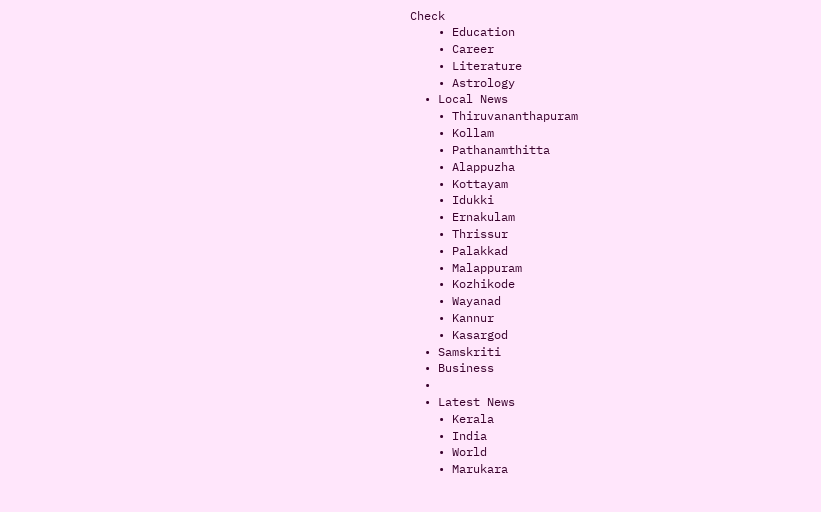Check
    • Education
    • Career
    • Literature
    • Astrology
  • Local News
    • Thiruvananthapuram
    • Kollam
    • Pathanamthitta
    • Alappuzha
    • Kottayam
    • Idukki
    • Ernakulam
    • Thrissur
    • Palakkad
    • Malappuram
    • Kozhikode
    • Wayanad
    • Kannur
    • Kasargod
  • Samskriti
  • Business
  •
  • Latest News
    • Kerala
    • India
    • World
    • Marukara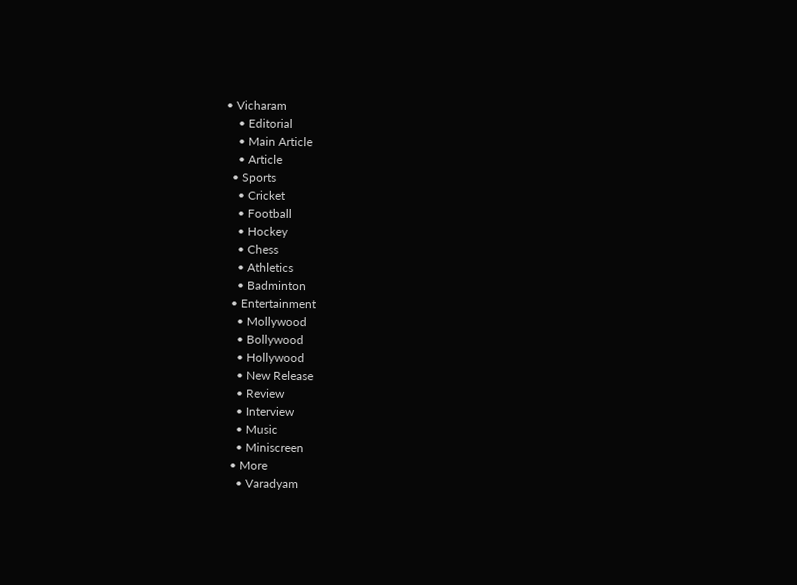• Vicharam
    • Editorial
    • Main Article
    • Article
  • Sports
    • Cricket
    • Football
    • Hockey
    • Chess
    • Athletics
    • Badminton
  • Entertainment
    • Mollywood
    • Bollywood
    • Hollywood
    • New Release
    • Review
    • Interview
    • Music
    • Miniscreen
  • More
    • Varadyam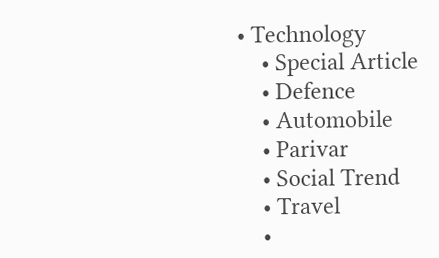• Technology
    • Special Article
    • Defence
    • Automobile
    • Parivar
    • Social Trend
    • Travel
    •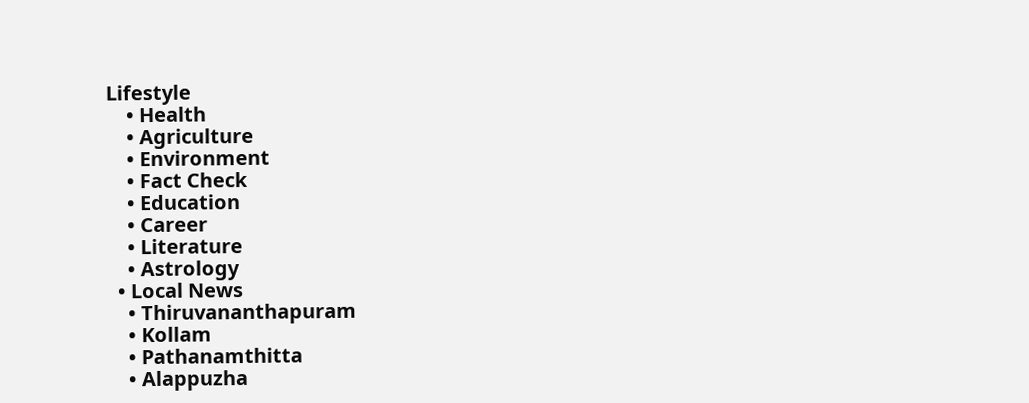Lifestyle
    • Health
    • Agriculture
    • Environment
    • Fact Check
    • Education
    • Career
    • Literature
    • Astrology
  • Local News
    • Thiruvananthapuram
    • Kollam
    • Pathanamthitta
    • Alappuzha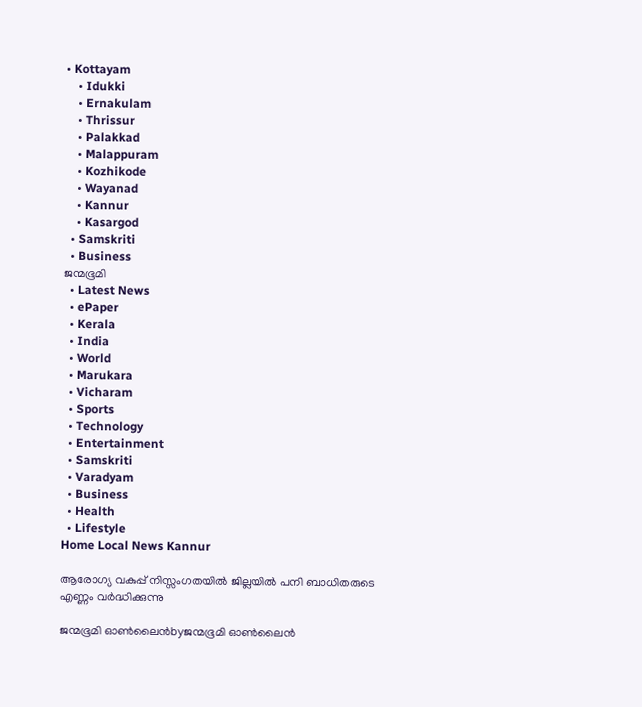• Kottayam
    • Idukki
    • Ernakulam
    • Thrissur
    • Palakkad
    • Malappuram
    • Kozhikode
    • Wayanad
    • Kannur
    • Kasargod
  • Samskriti
  • Business
ജന്മഭൂമി
  • Latest News
  • ePaper
  • Kerala
  • India
  • World
  • Marukara
  • Vicharam
  • Sports
  • Technology
  • Entertainment
  • Samskriti
  • Varadyam
  • Business
  • Health
  • Lifestyle
Home Local News Kannur

ആരോഗ്യ വകുപ്പ് നിസ്സംഗതയില്‍ ജില്ലയില്‍ പനി ബാധിതരുടെ എണ്ണം വര്‍ദ്ധിക്കുന്നു

ജന്മഭൂമി ഓണ്‍ലൈന്‍byജന്മഭൂമി ഓണ്‍ലൈന്‍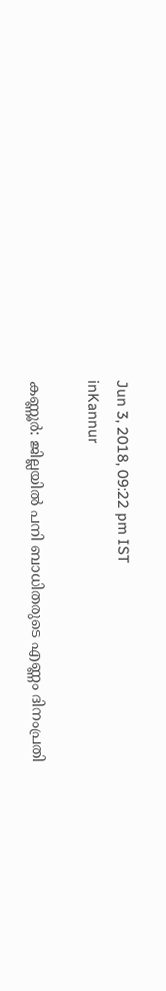Jun 3, 2018, 09:22 pm IST
inKannur

കണ്ണൂര്‍: ജില്ലയില്‍ പനി ബാധിതരുടെ എണ്ണം ദിനംപ്രതി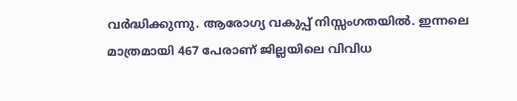വര്‍ദ്ധിക്കുന്നു. ആരോഗ്യ വകുപ്പ് നിസ്സംഗതയില്‍. ഇന്നലെ മാത്രമായി 467 പേരാണ് ജില്ലയിലെ വിവിധ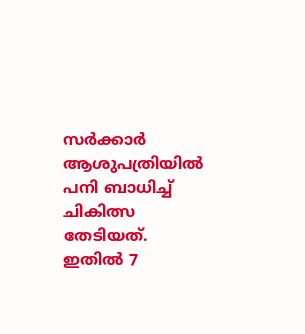സര്‍ക്കാര്‍ ആശുപത്രിയില്‍ പനി ബാധിച്ച് ചികിത്സ തേടിയത്. ഇതില്‍ 7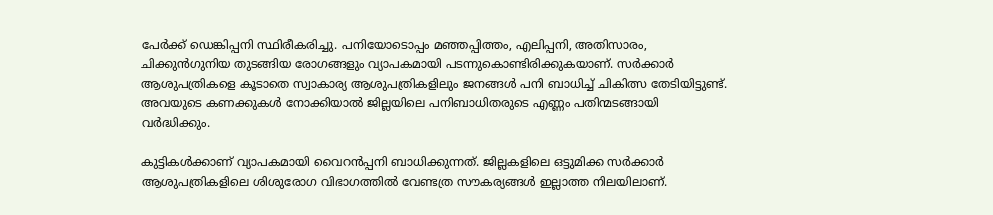പേര്‍ക്ക് ഡെങ്കിപ്പനി സ്ഥിരീകരിച്ചു. പനിയോടൊപ്പം മഞ്ഞപ്പിത്തം, എലിപ്പനി, അതിസാരം, ചിക്കുന്‍ഗുനിയ തുടങ്ങിയ രോഗങ്ങളും വ്യാപകമായി പടന്നുകൊണ്ടിരിക്കുകയാണ്. സര്‍ക്കാര്‍ ആശുപത്രികളെ കൂടാതെ സ്വാകാര്യ ആശുപത്രികളിലും ജനങ്ങള്‍ പനി ബാധിച്ച് ചികിത്സ തേടിയിട്ടുണ്ട്. അവയുടെ കണക്കുകള്‍ നോക്കിയാല്‍ ജില്ലയിലെ പനിബാധിതരുടെ എണ്ണം പതിന്മടങ്ങായി വര്‍ദ്ധിക്കും.

കുട്ടികള്‍ക്കാണ് വ്യാപകമായി വൈറന്‍പ്പനി ബാധിക്കുന്നത്. ജില്ലകളിലെ ഒട്ടുമിക്ക സര്‍ക്കാര്‍ ആശുപത്രികളിലെ ശിശുരോഗ വിഭാഗത്തില്‍ വേണ്ടത്ര സൗകര്യങ്ങള്‍ ഇല്ലാത്ത നിലയിലാണ്.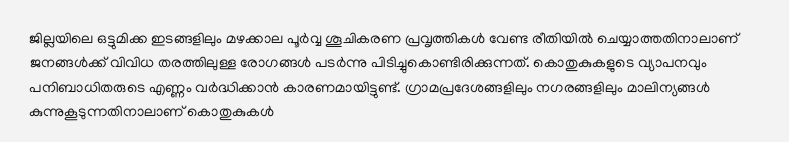ജില്ലയിലെ ഒട്ടുമിക്ക ഇടങ്ങളിലും മഴക്കാല പൂര്‍വ്വ ശൂചികരണ പ്രവൃത്തികള്‍ വേണ്ട രീതിയില്‍ ചെയ്യാത്തതിനാലാണ് ജനങ്ങള്‍ക്ക് വിവിധ തരത്തിലുള്ള രോഗങ്ങള്‍ പടര്‍ന്നു പിടിച്ചുകൊണ്ടിരിക്കുന്നത്. കൊതുകുകളുടെ വ്യാപനവും പനിബാധിതരുടെ എണ്ണം വര്‍ദ്ധിക്കാന്‍ കാരണമായിട്ടുണ്ട്. ഗ്രാമപ്രദേശങ്ങളിലും നഗരങ്ങളിലും മാലിന്യങ്ങള്‍ കുന്നുകൂടുന്നതിനാലാണ് കൊതുകുകള്‍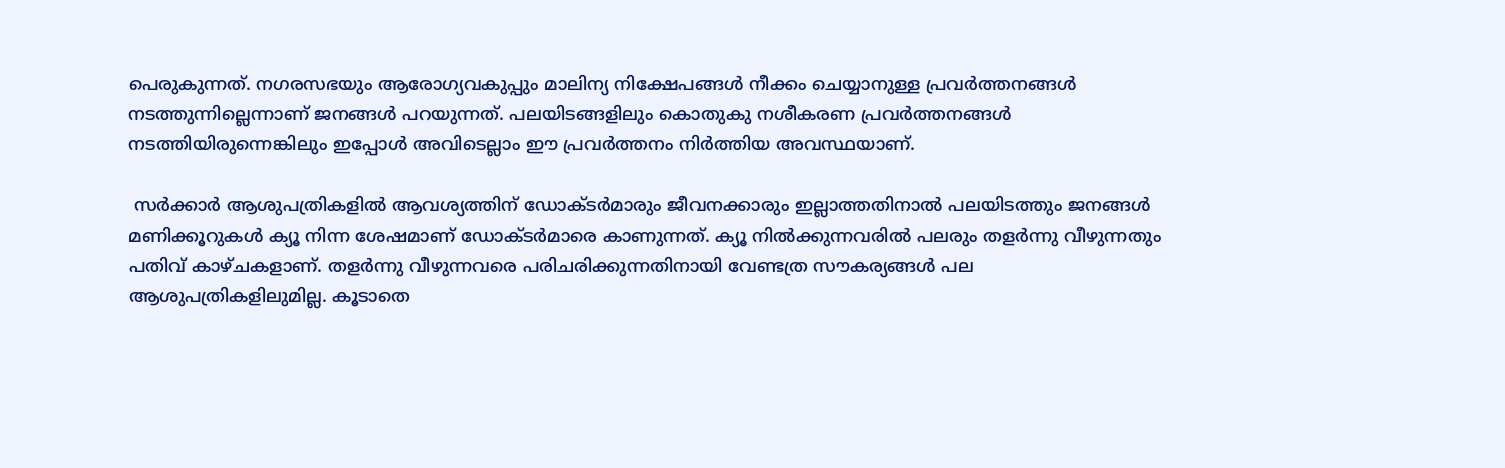പെരുകുന്നത്. നഗരസഭയും ആരോഗ്യവകുപ്പും മാലിന്യ നിക്ഷേപങ്ങള്‍ നീക്കം ചെയ്യാനുള്ള പ്രവര്‍ത്തനങ്ങള്‍ നടത്തുന്നില്ലെന്നാണ് ജനങ്ങള്‍ പറയുന്നത്. പലയിടങ്ങളിലും കൊതുകു നശീകരണ പ്രവര്‍ത്തനങ്ങള്‍ നടത്തിയിരുന്നെങ്കിലും ഇപ്പോള്‍ അവിടെല്ലാം ഈ പ്രവര്‍ത്തനം നിര്‍ത്തിയ അവസ്ഥയാണ്.

 സര്‍ക്കാര്‍ ആശുപത്രികളില്‍ ആവശ്യത്തിന് ഡോക്ടര്‍മാരും ജീവനക്കാരും ഇല്ലാത്തതിനാല്‍ പലയിടത്തും ജനങ്ങള്‍ മണിക്കൂറുകള്‍ ക്യൂ നിന്ന ശേഷമാണ് ഡോക്ടര്‍മാരെ കാണുന്നത്. ക്യൂ നില്‍ക്കുന്നവരില്‍ പലരും തളര്‍ന്നു വീഴുന്നതും പതിവ് കാഴ്ചകളാണ്. തളര്‍ന്നു വീഴുന്നവരെ പരിചരിക്കുന്നതിനായി വേണ്ടത്ര സൗകര്യങ്ങള്‍ പല ആശുപത്രികളിലുമില്ല. കൂടാതെ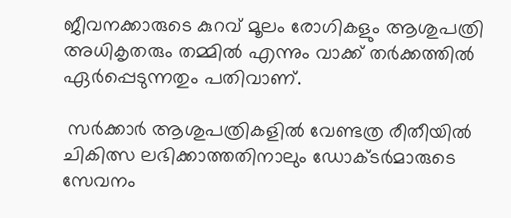ജീവനക്കാരുടെ കുറവ് മൂലം രോഗികളും ആശുപത്രി അധികൃതരും തമ്മില്‍ എന്നും വാക്ക് തര്‍ക്കത്തില്‍ ഏര്‍പ്പെടുന്നതും പതിവാണ്.

 സര്‍ക്കാര്‍ ആശുപത്രികളില്‍ വേണ്ടത്ര രീതീയില്‍ ചികിത്സ ലഭിക്കാത്തതിനാലും ഡോക്ടര്‍മാരുടെ സേവനം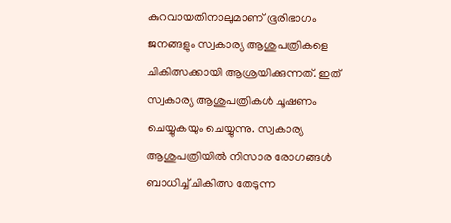കുറവായതിനാലുമാണ് ഭൂരിഭാഗം ജനങ്ങളും സ്വകാര്യ ആശുപത്രികളെ ചികിത്സക്കായി ആശ്രയിക്കുന്നത്. ഇത് സ്വകാര്യ ആശുപത്രികള്‍ ചൂഷണം ചെയ്യുകയും ചെയ്യുന്നു. സ്വകാര്യ ആശുപത്രിയില്‍ നിസാര രോഗങ്ങള്‍ ബാധിച്ച് ചികിത്സ തേടുന്ന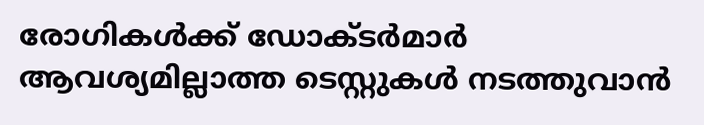രോഗികള്‍ക്ക് ഡോക്ടര്‍മാര്‍ ആവശ്യമില്ലാത്ത ടെസ്റ്റുകള്‍ നടത്തുവാന്‍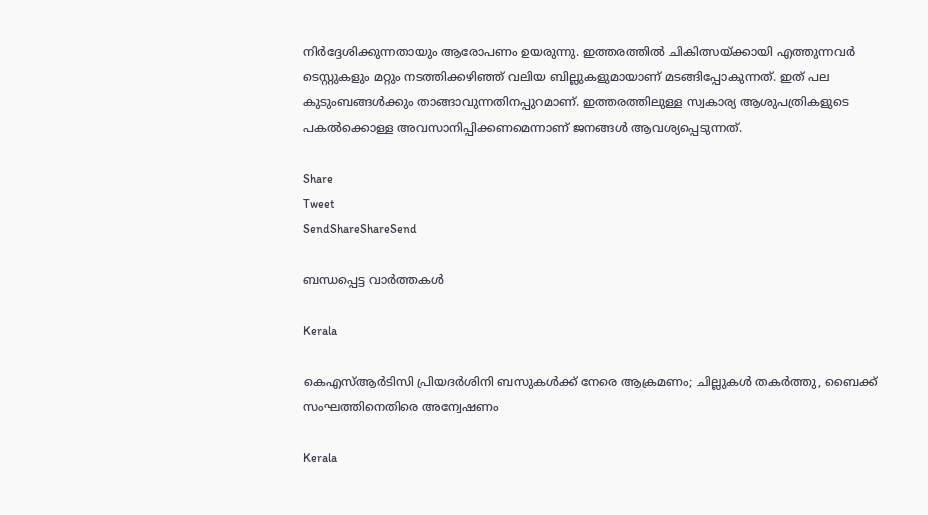നിര്‍ദ്ദേശിക്കുന്നതായും ആരോപണം ഉയരുന്നു. ഇത്തരത്തില്‍ ചികിത്സയ്‌ക്കായി എത്തുന്നവര്‍ ടെസ്റ്റുകളും മറ്റും നടത്തിക്കഴിഞ്ഞ് വലിയ ബില്ലുകളുമായാണ് മടങ്ങിപ്പോകുന്നത്. ഇത് പല കുടുംബങ്ങള്‍ക്കും താങ്ങാവുന്നതിനപ്പുറമാണ്. ഇത്തരത്തിലുള്ള സ്വകാര്യ ആശുപത്രികളുടെ പകല്‍ക്കൊള്ള അവസാനിപ്പിക്കണമെന്നാണ് ജനങ്ങള്‍ ആവശ്യപ്പെടുന്നത്.

Share
Tweet
SendShareShareSend

ബന്ധപ്പെട്ട വാര്‍ത്തകള്‍

Kerala

കെഎസ്ആർടിസി പ്രിയദർശിനി ബസുകൾക്ക് നേരെ ആക്രമണം; ചില്ലുകൾ തകർത്തു, ബൈക്ക് സംഘത്തിനെതിരെ അന്വേഷണം

Kerala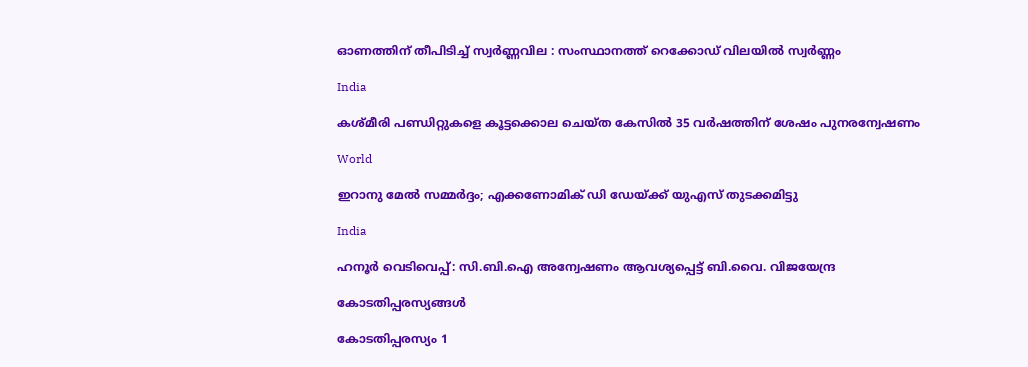ഓണത്തിന് തീപിടിച്ച് സ്വർണ്ണവില : സംസ്ഥാനത്ത് റെക്കോഡ് വിലയിൽ സ്വർണ്ണം

India

കശ്മീരി പണ്ഡിറ്റുകളെ കൂട്ടക്കൊല ചെയ്ത കേസില്‍ 35 വര്‍ഷത്തിന് ശേഷം പുനരന്വേഷണം

World

ഇറാനു മേല്‍ സമ്മര്‍ദ്ദം; എക്കണോമിക് ഡി ഡേയ്‌ക്ക് യുഎസ് തുടക്കമിട്ടു

India

ഹനൂർ വെടിവെപ്പ്: സി.ബി.ഐ അന്വേഷണം ആവശ്യപ്പെട്ട് ബി.വൈ. വിജയേന്ദ്ര

കോടതിപ്പരസ്യങ്ങള്‍

കോടതിപ്പരസ്യം 1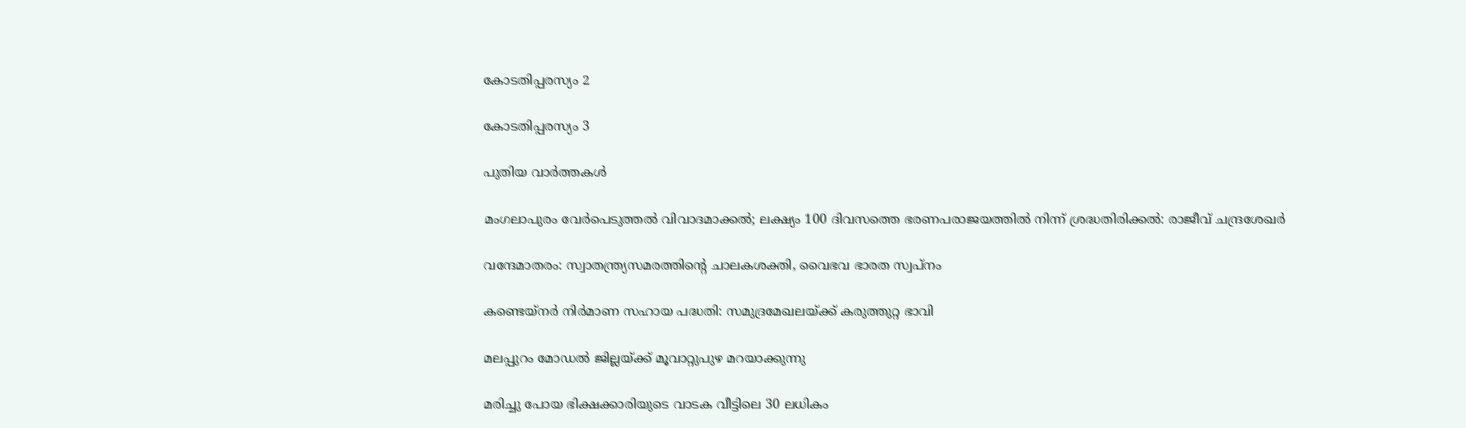കോടതിപ്പരസ്യം 2

കോടതിപ്പരസ്യം 3

പുതിയ വാര്‍ത്തകള്‍

മംഗലാപുരം വേര്‍പെടുത്തല്‍ വിവാദമാക്കല്‍; ലക്ഷ്യം 100 ദിവസത്തെ ഭരണപരാജയത്തില്‍ നിന്ന് ശ്രദ്ധതിരിക്കല്‍: രാജീവ് ചന്ദ്രശേഖര്‍

വന്ദേമാതരം: സ്വാതന്ത്ര്യസമരത്തിന്റെ ചാലകശക്തി, വൈഭവ ഭാരത സ്വപ്‌നം

കണ്ടെയ്‌നര്‍ നിര്‍മാണ സഹായ പദ്ധതി: സമുദ്രമേഖലയ്‌ക്ക് കരുത്തുറ്റ ഭാവി

മലപ്പുറം മോഡല്‍ ജില്ലയ്‌ക്ക് മൂവാറ്റുപുഴ മറയാക്കുന്നു

മരിച്ചു പോയ ഭിക്ഷക്കാരിയുടെ വാടക വീട്ടിലെ 30 ലധികം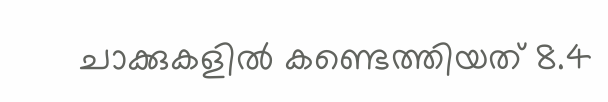ചാക്കുകളിൽ കണ്ടെത്തിയത് 8.4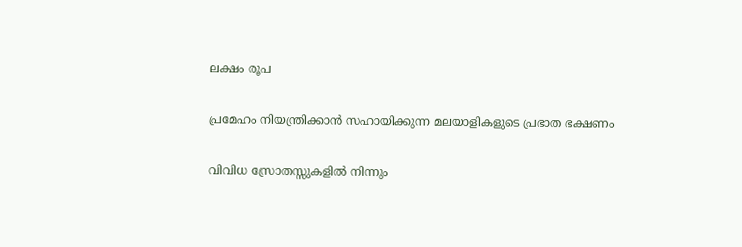ലക്ഷം രൂപ

പ്രമേഹം നിയന്ത്രിക്കാൻ സഹായിക്കുന്ന മലയാളികളുടെ പ്രഭാത ഭക്ഷണം

വിവിധ സ്രോതസ്സുകളിൽ നിന്നും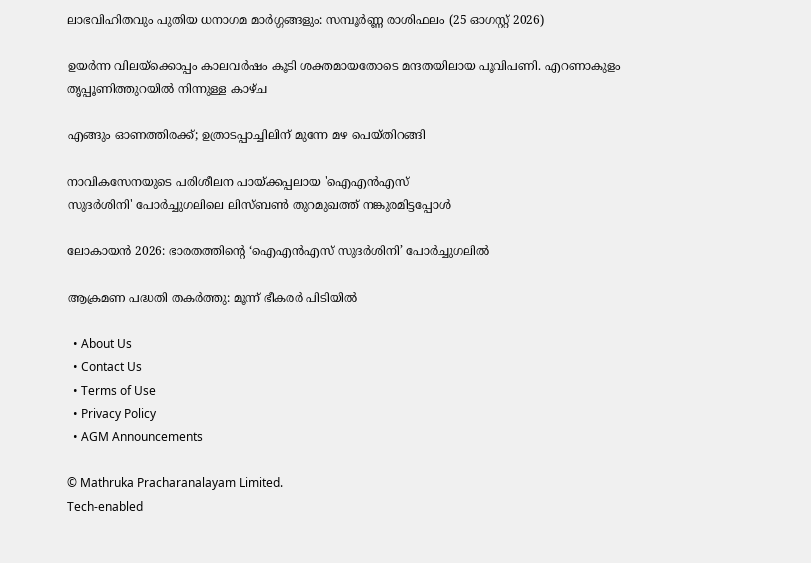ലാഭവിഹിതവും പുതിയ ധനാഗമ മാർഗ്ഗങ്ങളും: സമ്പൂർണ്ണ രാശിഫലം (25 ഓഗസ്റ്റ് 2026)

ഉയര്‍ന്ന വിലയ്‌ക്കൊപ്പം കാലവര്‍ഷം കൂടി ശക്തമായതോടെ മന്ദതയിലായ പൂവിപണി. എറണാകുളം തൃപ്പൂണിത്തുറയില്‍ നിന്നുള്ള കാഴ്ച

എങ്ങും ഓണത്തിരക്ക്; ഉത്രാടപ്പാച്ചിലിന് മുന്നേ മഴ പെയ്തിറങ്ങി

നാവികസേനയുടെ പരിശീലന പായ്ക്കപ്പലായ 'ഐഎന്‍എസ്
സുദര്‍ശിനി' പോര്‍ച്ചുഗലിലെ ലിസ്ബണ്‍ തുറമുഖത്ത് നങ്കുരമിട്ടപ്പോള്‍

ലോകായന്‍ 2026: ഭാരതത്തിന്റെ ‘ഐഎന്‍എസ് സുദര്‍ശിനി’ പോര്‍ച്ചുഗലില്‍

ആക്രമണ പദ്ധതി തകര്‍ത്തു: മൂന്ന് ഭീകരര്‍ പിടിയില്‍

  • About Us
  • Contact Us
  • Terms of Use
  • Privacy Policy
  • AGM Announcements

© Mathruka Pracharanalayam Limited.
Tech-enabled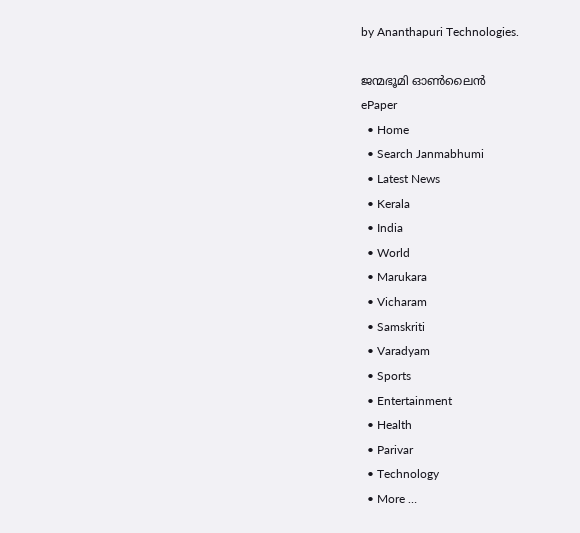by Ananthapuri Technologies.

ജന്മഭൂമി ഓണ്‍ലൈന്‍
ePaper
  • Home
  • Search Janmabhumi
  • Latest News
  • Kerala
  • India
  • World
  • Marukara
  • Vicharam
  • Samskriti
  • Varadyam
  • Sports
  • Entertainment
  • Health
  • Parivar
  • Technology
  • More …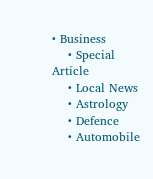• Business
    • Special Article
    • Local News
    • Astrology
    • Defence
    • Automobile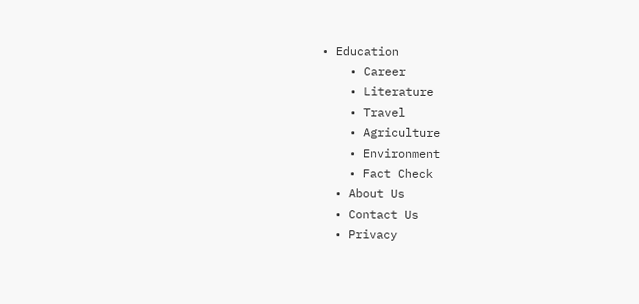• Education
    • Career
    • Literature
    • Travel
    • Agriculture
    • Environment
    • Fact Check
  • About Us
  • Contact Us
  • Privacy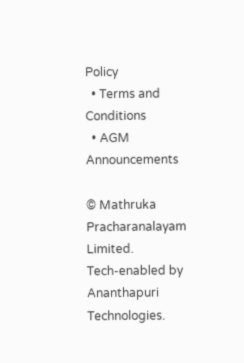Policy
  • Terms and Conditions
  • AGM Announcements

© Mathruka Pracharanalayam Limited.
Tech-enabled by Ananthapuri Technologies.